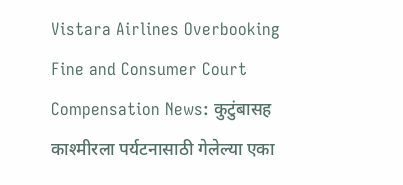Vistara Airlines Overbooking Fine and Consumer Court Compensation News: कुटुंबासह काश्मीरला पर्यटनासाठी गेलेल्या एका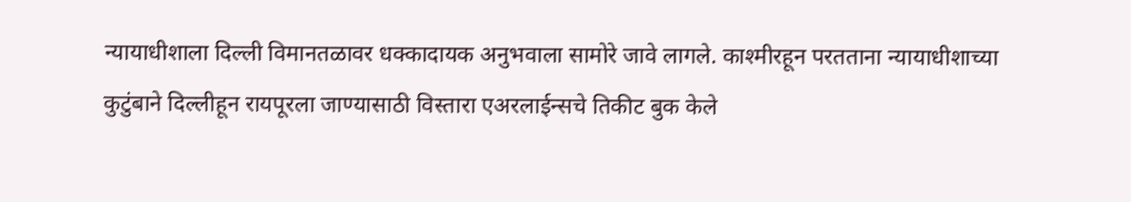न्यायाधीशाला दिल्ली विमानतळावर धक्कादायक अनुभवाला सामोरे जावे लागले. काश्मीरहून परतताना न्यायाधीशाच्या कुटुंबाने दिल्लीहून रायपूरला जाण्यासाठी विस्तारा एअरलाईन्सचे तिकीट बुक केले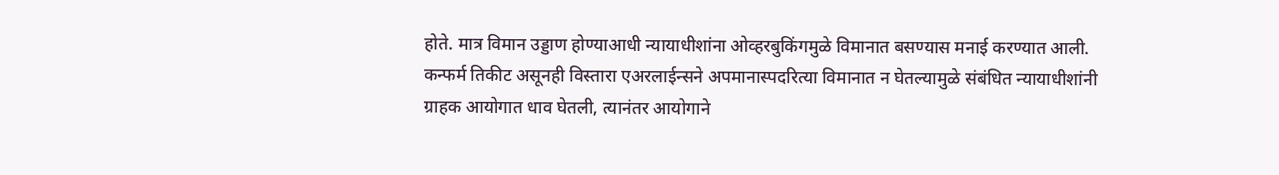होते. मात्र विमान उड्डाण होण्याआधी न्यायाधीशांना ओव्हरबुकिंगमुळे विमानात बसण्यास मनाई करण्यात आली. कन्फर्म तिकीट असूनही विस्तारा एअरलाईन्सने अपमानास्पदरित्या विमानात न घेतल्यामुळे संबंधित न्यायाधीशांनी ग्राहक आयोगात धाव घेतली, त्यानंतर आयोगाने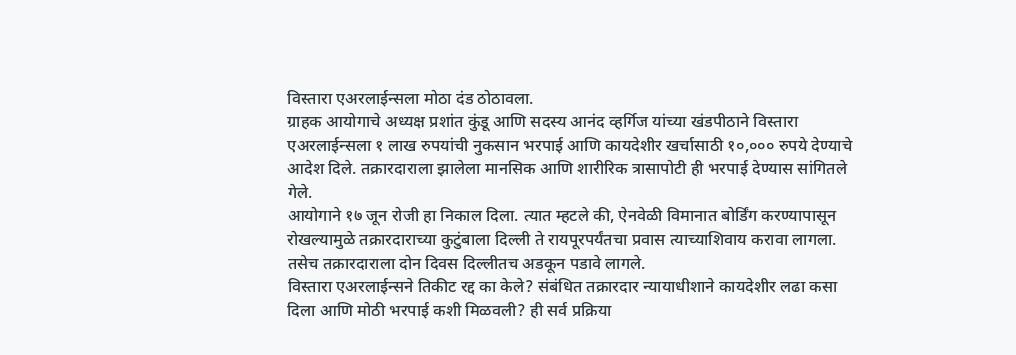विस्तारा एअरलाईन्सला मोठा दंड ठोठावला.
ग्राहक आयोगाचे अध्यक्ष प्रशांत कुंडू आणि सदस्य आनंद व्हर्गिज यांच्या खंडपीठाने विस्तारा एअरलाईन्सला १ लाख रुपयांची नुकसान भरपाई आणि कायदेशीर खर्चासाठी १०,००० रुपये देण्याचे आदेश दिले. तक्रारदाराला झालेला मानसिक आणि शारीरिक त्रासापोटी ही भरपाई देण्यास सांगितले गेले.
आयोगाने १७ जून रोजी हा निकाल दिला. त्यात म्हटले की, ऐनवेळी विमानात बोर्डिंग करण्यापासून रोखल्यामुळे तक्रारदाराच्या कुटुंबाला दिल्ली ते रायपूरपर्यंतचा प्रवास त्याच्याशिवाय करावा लागला. तसेच तक्रारदाराला दोन दिवस दिल्लीतच अडकून पडावे लागले.
विस्तारा एअरलाईन्सने तिकीट रद्द का केले? संबंधित तक्रारदार न्यायाधीशाने कायदेशीर लढा कसा दिला आणि मोठी भरपाई कशी मिळवली? ही सर्व प्रक्रिया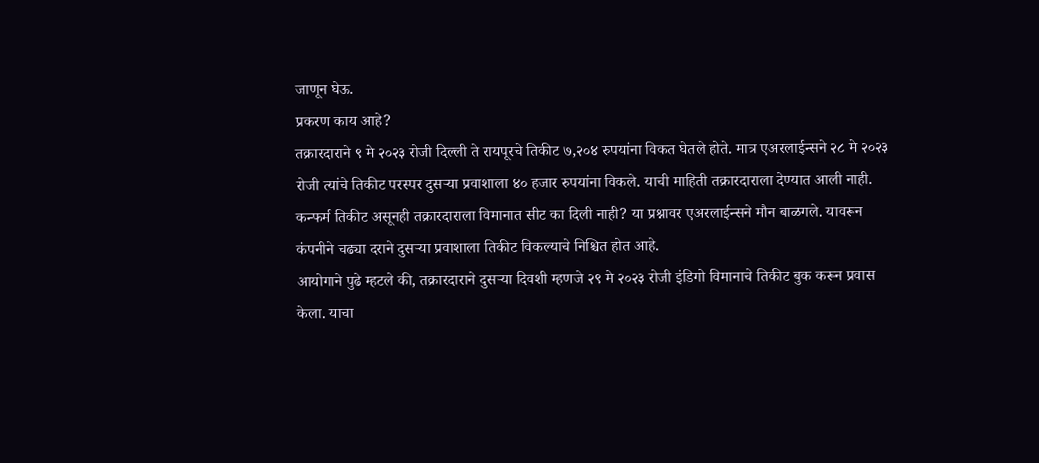जाणून घेऊ.
प्रकरण काय आहे?
तक्रारदाराने ९ मे २०२३ रोजी दिल्ली ते रायपूरचे तिकीट ७,२०४ रुपयांना विकत घेतले होते. मात्र एअरलाईन्सने २८ मे २०२३ रोजी त्यांचे तिकीट परस्पर दुसऱ्या प्रवाशाला ४० हजार रुपयांना विकले. याची माहिती तक्रारदाराला देण्यात आली नाही. कन्फर्म तिकीट असूनही तक्रारदाराला विमानात सीट का दिली नाही? या प्रश्नावर एअरलाईन्सने मौन बाळगले. यावरून कंपनीने चढ्या दराने दुसऱ्या प्रवाशाला तिकीट विकल्याचे निश्चित होत आहे.
आयोगाने पुढे म्हटले की, तक्रारदाराने दुसऱ्या दिवशी म्हणजे २९ मे २०२३ रोजी इंडिगो विमानाचे तिकीट बुक करून प्रवास केला. याचा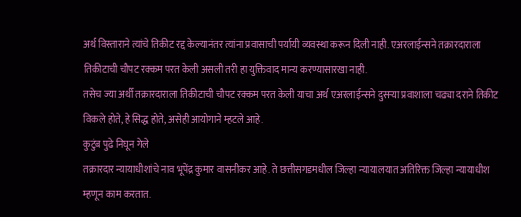अर्थ विस्ताराने त्यांचे तिकीट रद्द केल्यानंतर त्यांना प्रवासाची पर्यायी व्यवस्था करून दिली नाही. एअरलाईन्सने तक्रारदाराला तिकीटाची चौपट रक्कम परत केली असली तरी हा युक्तिवाद मान्य करण्यासारखा नाही.
तसेच ज्या अर्थी तक्रारदाराला तिकीटाची चौपट रक्कम परत केली याचा अर्थ एअरलाईन्सने दुसऱ्या प्रवाशाला चढ्या दराने तिकीट विकले होते, हे सिद्ध होते, असेही आयोगाने म्हटले आहे.
कुटुंब पुढे निघून गेले
तक्रारदार न्यायाधीशांचे नाव भूपेंद्र कुमार वासनीकर आहे. ते छत्तीसगडमधील जिल्हा न्यायालयात अतिरिक्त जिल्हा न्यायाधीश म्हणून काम करतात.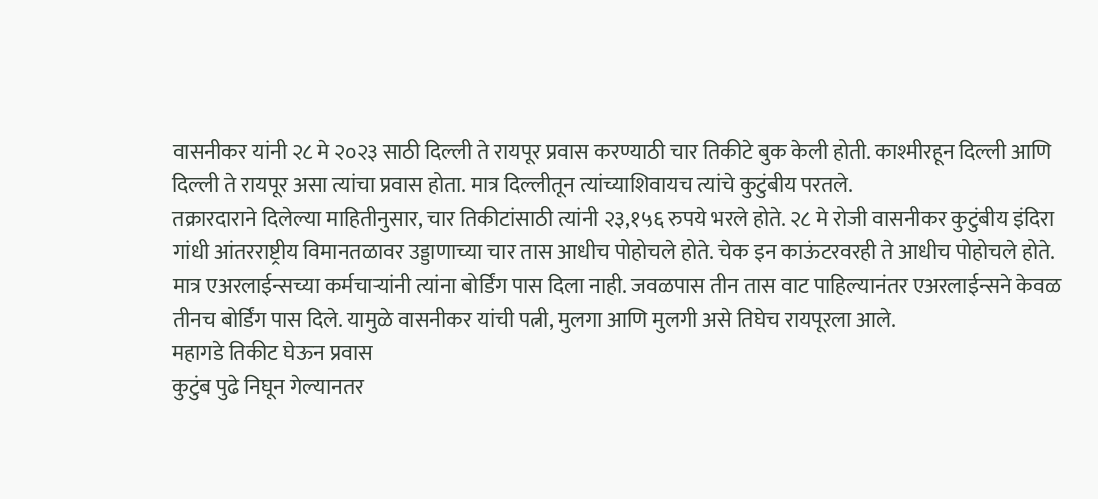वासनीकर यांनी २८ मे २०२३ साठी दिल्ली ते रायपूर प्रवास करण्याठी चार तिकीटे बुक केली होती. काश्मीरहून दिल्ली आणि दिल्ली ते रायपूर असा त्यांचा प्रवास होता. मात्र दिल्लीतून त्यांच्याशिवायच त्यांचे कुटुंबीय परतले.
तक्रारदाराने दिलेल्या माहितीनुसार, चार तिकीटांसाठी त्यांनी २३,१५६ रुपये भरले होते. २८ मे रोजी वासनीकर कुटुंबीय इंदिरा गांधी आंतरराष्ट्रीय विमानतळावर उड्डाणाच्या चार तास आधीच पोहोचले होते. चेक इन काऊंटरवरही ते आधीच पोहोचले होते. मात्र एअरलाईन्सच्या कर्मचाऱ्यांनी त्यांना बोर्डिंग पास दिला नाही. जवळपास तीन तास वाट पाहिल्यानंतर एअरलाईन्सने केवळ तीनच बोर्डिंग पास दिले. यामुळे वासनीकर यांची पत्नी, मुलगा आणि मुलगी असे तिघेच रायपूरला आले.
महागडे तिकीट घेऊन प्रवास
कुटुंब पुढे निघून गेल्यानतर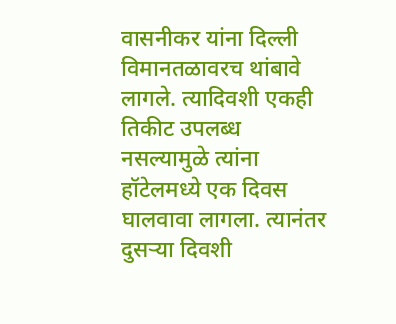वासनीकर यांना दिल्ली विमानतळावरच थांबावे लागले. त्यादिवशी एकही तिकीट उपलब्ध नसल्यामुळे त्यांना हॉटेलमध्ये एक दिवस घालवावा लागला. त्यानंतर दुसऱ्या दिवशी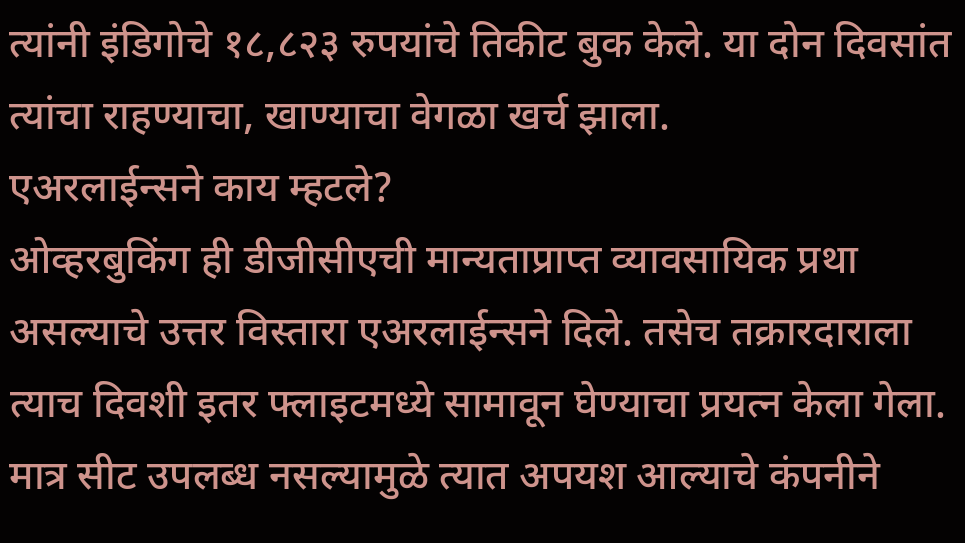त्यांनी इंडिगोचे १८,८२३ रुपयांचे तिकीट बुक केले. या दोन दिवसांत त्यांचा राहण्याचा, खाण्याचा वेगळा खर्च झाला.
एअरलाईन्सने काय म्हटले?
ओव्हरबुकिंग ही डीजीसीएची मान्यताप्राप्त व्यावसायिक प्रथा असल्याचे उत्तर विस्तारा एअरलाईन्सने दिले. तसेच तक्रारदाराला त्याच दिवशी इतर फ्लाइटमध्ये सामावून घेण्याचा प्रयत्न केला गेला. मात्र सीट उपलब्ध नसल्यामुळे त्यात अपयश आल्याचे कंपनीने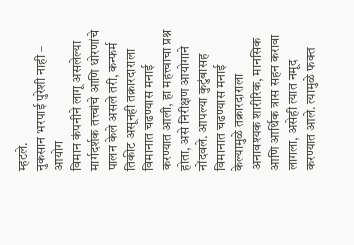म्हटले.
नुकसान भरपाई पुरेशी नाही – आयोग
विमान कंपनीने लागू असलेल्या मार्गदर्शक तत्त्वांचे आणि धोरणांचे पालन केले असले तरी, कन्फर्म तिकीट असूनही तक्रारदाराला विमानात चढण्यास मनाई करण्यात आली, हा महत्त्वाचा प्रश्न होता, असे निरीक्षण आयोगाने नोंदवले. आपल्या कुटुंबासह विमानात चढण्यास मनाई केल्यामुळे तक्रारदाराला अनावश्यक शारीरिक, मानसिक आणि आर्थिक त्रास सहन करावा लागला, असेही त्यात नमूद करण्यात आले. त्यामुळे फक्त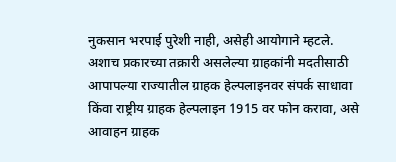नुकसान भरपाई पुरेशी नाही, असेही आयोगाने म्हटले.
अशाच प्रकारच्या तक्रारी असलेल्या ग्राहकांनी मदतीसाठी आपापल्या राज्यातील ग्राहक हेल्पलाइनवर संपर्क साधावा किंवा राष्ट्रीय ग्राहक हेल्पलाइन 1915 वर फोन करावा, असे आवाहन ग्राहक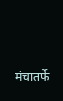मंचातर्फे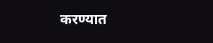करण्यात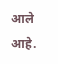आले आहे.